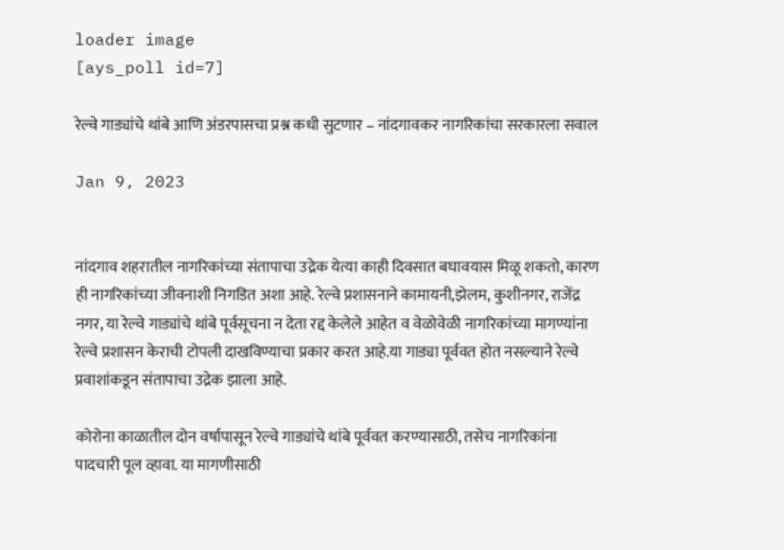loader image
[ays_poll id=7]

रेल्वे गाड्यांचे थांबे आणि अंडरपासचा प्रश्न कधी सुटणार – नांदगावकर नागरिकांचा सरकारला सवाल

Jan 9, 2023


नांदगाव शहरातील नागरिकांच्या संतापाचा उद्रेक येत्या काही दिवसात बघावयास मिळू शकतो, कारण ही नागरिकांच्या जीवनाशी निगडित अशा आहे. रेल्वे प्रशासनाने कामायनी,झेलम, कुशीनगर, राजेंद्र नगर, या रेल्वे गाड्यांचे थांबे पूर्वसूचना न देता रद्द केलेले आहेत व वेळोवेळी नागरिकांच्या मागण्यांना रेल्वे प्रशासन केराची टोपली दाखविण्याचा प्रकार करत आहे.या गाड्या पूर्ववत होत नसल्याने रेल्वे प्रवाशांकडून संतापाचा उद्रेक झाला आहे.

कोरोना काळातील दोन वर्षापासून रेल्वे गाड्यांचे थांबे पूर्ववत करण्यासाठी, तसेच नागरिकांना पादचारी पूल व्हावा. या मागणीसाठी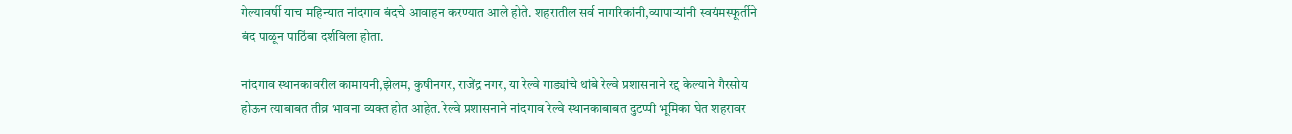गेल्यावर्षी याच महिन्यात नांदगाव बंदचे आवाहन करण्यात आले होते. शहरातील सर्व नागरिकांनी,व्यापार्‍यांनी स्वयंमस्फूर्तीने बंद पाळून पाठिंबा दर्शविला होता.

नांदगाव स्थानकावरील कामायनी,झेलम, कुषीनगर, राजेंद्र नगर, या रेल्वे गाड्यांचे थांबे रेल्वे प्रशासनाने रद्द केल्याने गैरसोय होऊन त्याबाबत तीव्र भावना व्यक्त होत आहेत. रेल्वे प्रशासनाने नांदगाव रेल्वे स्थानकाबाबत दुटप्पी भूमिका घेत शहरावर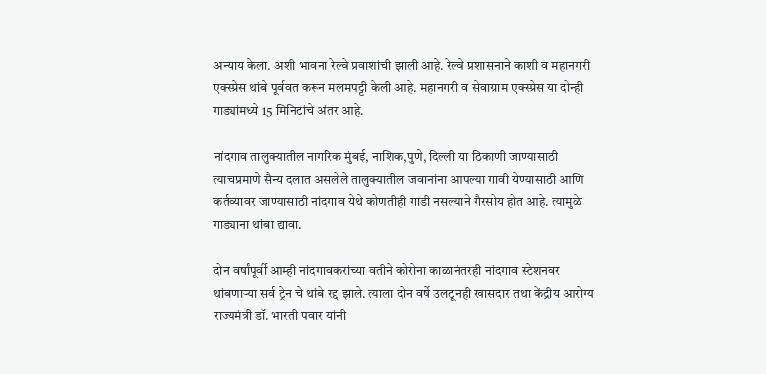अन्याय केला. अशी भावना रेल्वे प्रवाशांची झाली आहे. रेल्वे प्रशासनाने काशी व महानगरी एक्स्प्रेस थांबे पूर्ववत करून मलमपट्टी केली आहे. महानगरी व सेवाग्राम एक्स्प्रेस या दोन्ही गाड्यांमध्ये 15 मिनिटांचे अंतर आहे.

नांदगाव तालुक्यातील नागरिक मुंबई, नाशिक,पुणे, दिल्ली या ठिकाणी जाण्यासाठी त्याचप्रमाणे सैन्य दलात असलेले तालुक्यातील जवानांना आपल्या गावी येण्यासाठी आणि कर्तव्यावर जाण्यासाठी नांदगाव येथे कोणतीही गाडी नसल्याने गैरसोय होत आहे. त्यामुळे गाड्याना थांबा द्यावा.

दोन वर्षांपूर्वी आम्ही नांदगावकरांच्या वतीने कोरोना काळानंतरही नांदगाव स्टेशनवर थांबणार्‍या सर्व ट्रेन चे थांबे रद्द झाले. त्याला दोन वर्षे उलटूनही खासदार तथा केंद्रीय आरोग्य राज्यमंत्री डॉ. भारती पवार यांनी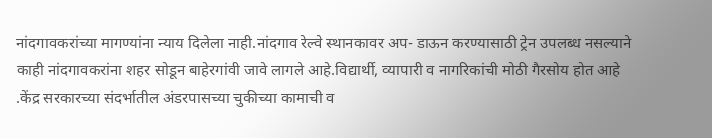नांदगावकरांच्या मागण्यांना न्याय दिलेला नाही.नांदगाव रेल्वे स्थानकावर अप- डाऊन करण्यासाठी ट्रेन उपलब्ध नसल्याने काही नांदगावकरांना शहर सोडून बाहेरगांवी जावे लागले आहे.विद्यार्थी, व्यापारी व नागरिकांची मोठी गैरसोय होत आहे .केंद्र सरकारच्या संदर्भातील अंडरपासच्या चुकीच्या कामाची व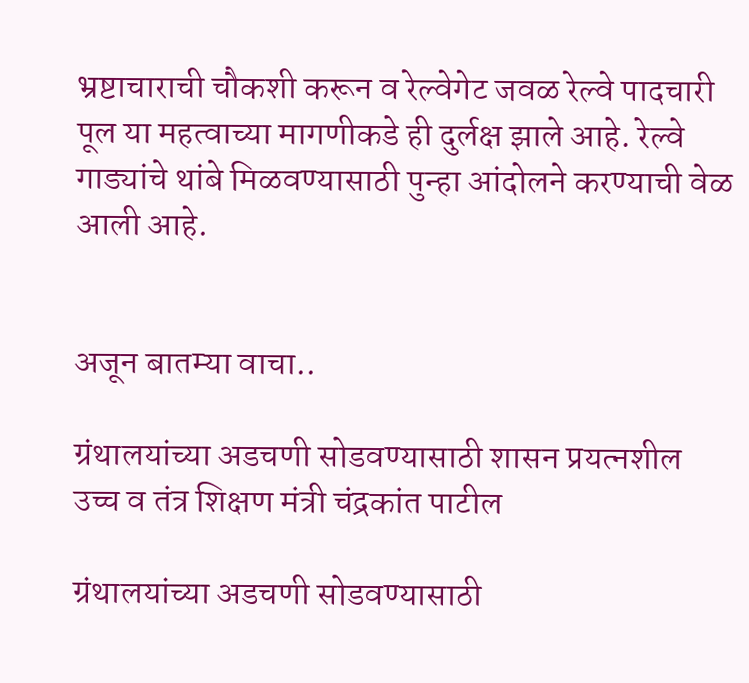भ्रष्टाचाराची चौकशी करून व रेल्वेगेट जवळ रेल्वे पादचारी पूल या महत्वाच्या मागणीकडे ही दुर्लक्ष झाले आहे. रेल्वे गाड्यांचे थांबे मिळवण्यासाठी पुन्हा आंदोलने करण्याची वेळ आली आहे.


अजून बातम्या वाचा..

ग्रंथालयांच्या अडचणी सोडवण्यासाठी शासन प्रयत्नशील उच्च व तंत्र शिक्षण मंत्री चंद्रकांत पाटील

ग्रंथालयांच्या अडचणी सोडवण्यासाठी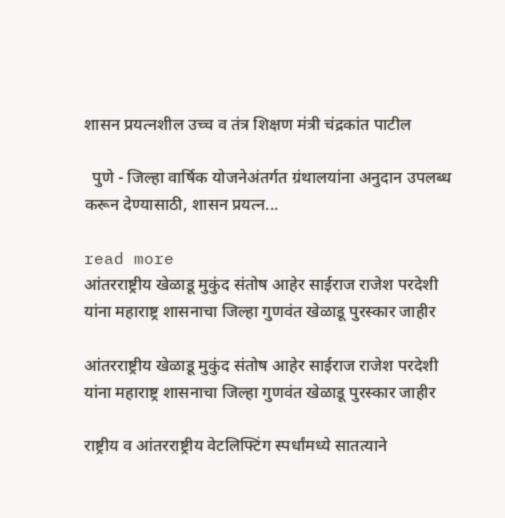शासन प्रयत्नशील उच्च व तंत्र शिक्षण मंत्री चंद्रकांत पाटील

  पुणे - जिल्हा वार्षिक योजनेअंतर्गत ग्रंथालयांना अनुदान उपलब्ध करून देण्यासाठी, शासन प्रयत्न...

read more
आंतरराष्ट्रीय खेळाडू मुकुंद संतोष आहेर साईराज राजेश परदेशी यांना महाराष्ट्र शासनाचा जिल्हा गुणवंत खेळाडू पुरस्कार जाहीर

आंतरराष्ट्रीय खेळाडू मुकुंद संतोष आहेर साईराज राजेश परदेशी यांना महाराष्ट्र शासनाचा जिल्हा गुणवंत खेळाडू पुरस्कार जाहीर

राष्ट्रीय व आंतरराष्ट्रीय वेटलिफ्टिंग स्पर्धांमध्ये सातत्याने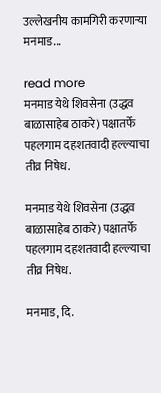उल्लेखनीय कामगिरी करणाऱ्या मनमाड...

read more
मनमाड येथे शिवसेना (उद्धव बाळासाहेब ठाकरे) पक्षातर्फे पहलगाम दहशतवादी हल्ल्याचा तीव्र निषेध.

मनमाड येथे शिवसेना (उद्धव बाळासाहेब ठाकरे) पक्षातर्फे पहलगाम दहशतवादी हल्ल्याचा तीव्र निषेध.

मनमाड, दि.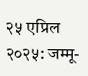२५ एप्रिल २०२५: जम्मू-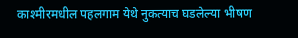काश्मीरमधील पहलगाम येथे नुकत्याच घडलेल्या भीषण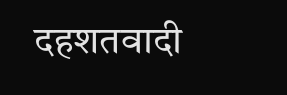दहशतवादी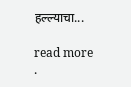हल्ल्याचा...

read more
.